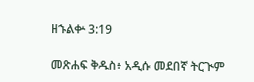ዘኁልቍ 3:19

መጽሐፍ ቅዱስ፥ አዲሱ መደበኛ ትርጒም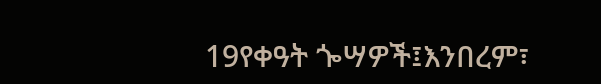19የቀዓት ጐሣዎች፤እንበረም፣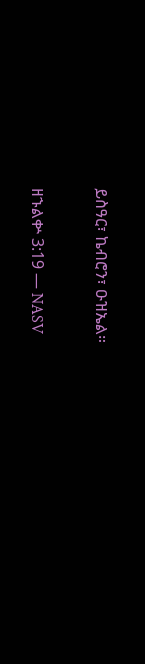ይስዓር፣ ኬብሮን፣ ዑዝኤል።

ዘኁልቍ 3:19 — NASV